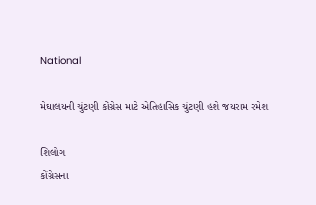National

મેઘાલયની ચુંટણી કોંગ્રેસ માટે એતિહાસિક ચુંટણી હશે જયરામ રમેશ

શિલોગ
કોંગ્રેસના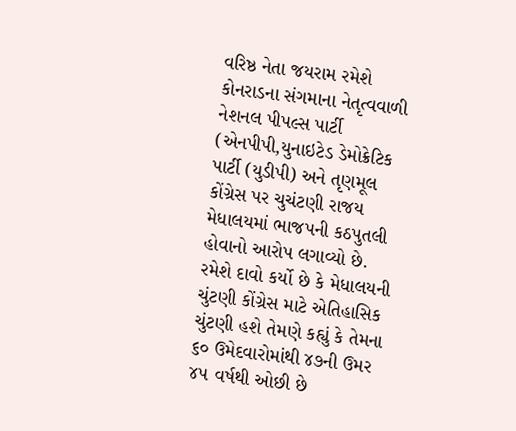વરિષ્ઠ નેતા જયરામ રમેશે કોનરાડના સંગમાના નેતૃત્વવાળી નેશનલ પીપલ્સ પાર્ટી (એનપીપી,યુનાઇટેડ ડેમોક્રેટિક પાર્ટી (યુડીપી) અને તૃણમૂલ કોંગ્રેસ પર ચુચંટણી રાજય મેધાલયમાં ભાજપની કઠપુતલી હોવાનો આરોપ લગાવ્યો છે. રમેશે દાવો કર્યો છે કે મેધાલયની ચુંટણી કોંગ્રેસ માટે એતિહાસિક ચુંટણી હશે તેમણે કહ્યું કે તેમના ૬૦ ઉમેદવારોમાંથી ૪૭ની ઉમર ૪૫ વર્ષથી ઓછી છે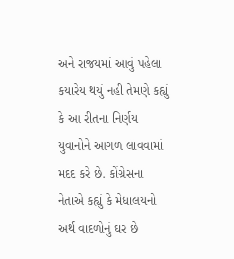અને રાજયમાં આવું પહેલા કયારેય થયું નહી તેમણે કહ્યું કે આ રીતના નિર્ણય યુવાનોને આગળ લાવવામાં મદદ કરે છે. કોંગ્રેસના નેતાએ કહ્યું કે મેધાલયનો અર્થ વાદળોનું ઘર છે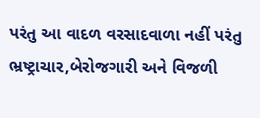પરંતુ આ વાદળ વરસાદવાળા નહીં પરંતુ ભ્રષ્ટ્રાચાર,બેરોજગારી અને વિજળી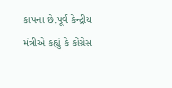કાપના છે.પૂર્વ કેન્દ્રીય મંત્રીએ કહ્યું કે કોંગ્રેસ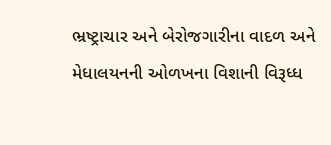ભ્રષ્ટ્રાચાર અને બેરોજગારીના વાદળ અને મેધાલયનની ઓળખના વિશાની વિરૂધ્ધ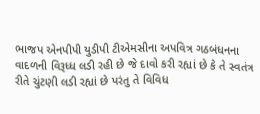ભાજપ એનપીપી યુડીપી ટીએમસીના અપવિત્ર ગઠબંધનના વાદળની વિરૂધ્ધ લડી રહી છે જે દાવો કરી રહ્યાં છે કે તે સ્વતંત્ર રીતે ચુંટણી લડી રહ્યાં છે પરંતુ તે વિવિધ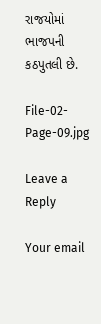રાજયોમાં ભાજપની કઠપુતલી છે.

File-02-Page-09.jpg

Leave a Reply

Your email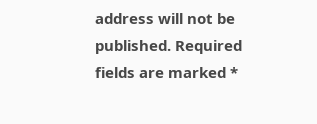address will not be published. Required fields are marked *